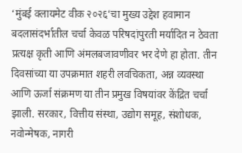‘मुंबई क्लायमेट वीक २०२६’चा मुख्य उद्देश हवामान बदलासंदर्भातील चर्चा केवळ परिषदांपुरती मर्यादित न ठेवता प्रत्यक्ष कृती आणि अंमलबजावणीवर भर देणे हा होता. तीन दिवसांच्या या उपक्रमात शहरी लवचिकता, अन्न व्यवस्था आणि ऊर्जा संक्रमण या तीन प्रमुख विषयांवर केंद्रित चर्चा झाली. सरकार, वित्तीय संस्था, उद्योग समूह, संशोधक, नवोन्मेषक, नागरी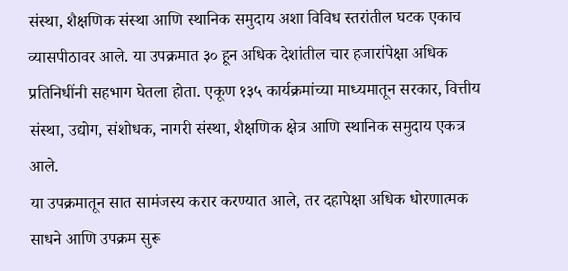संस्था, शैक्षणिक संस्था आणि स्थानिक समुदाय अशा विविध स्तरांतील घटक एकाच व्यासपीठावर आले. या उपक्रमात ३० हून अधिक देशांतील चार हजारांपेक्षा अधिक प्रतिनिधींनी सहभाग घेतला होता. एकूण १३५ कार्यक्रमांच्या माध्यमातून सरकार, वित्तीय संस्था, उद्योग, संशोधक, नागरी संस्था, शैक्षणिक क्षेत्र आणि स्थानिक समुदाय एकत्र आले.
या उपक्रमातून सात सामंजस्य करार करण्यात आले, तर दहापेक्षा अधिक धोरणात्मक साधने आणि उपक्रम सुरू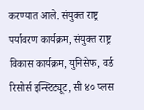करण्यात आले. संयुक्त राष्ट्र पर्यावरण कार्यक्रम, संयुक्त राष्ट्र विकास कार्यक्रम, युनिसेफ, वर्ड रिसोर्स इन्स्टिट्यूट, सी ४० प्लस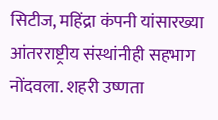सिटीज, महिंद्रा कंपनी यांसारख्या आंतरराष्ट्रीय संस्थांनीही सहभाग नोंदवला. शहरी उष्णता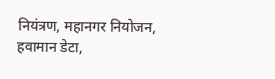नियंत्रण, महानगर नियोजन, हवामान डेटा,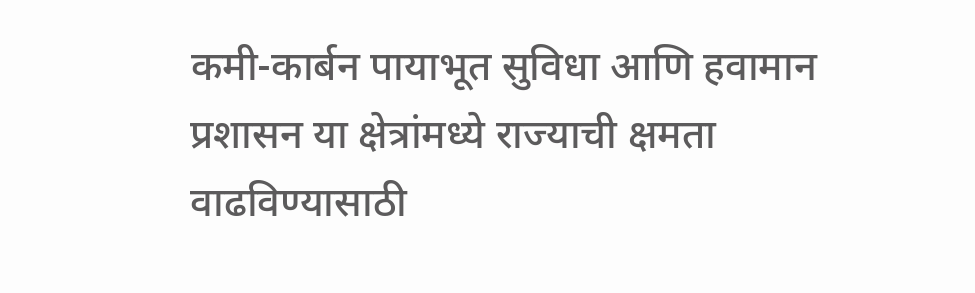कमी-कार्बन पायाभूत सुविधा आणि हवामान प्रशासन या क्षेत्रांमध्ये राज्याची क्षमता वाढविण्यासाठी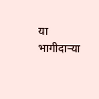या भागीदाऱ्या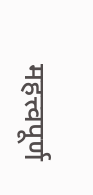महत्त्वपूर्ण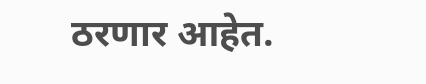ठरणार आहेत.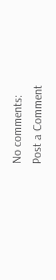No comments:
Post a Comment